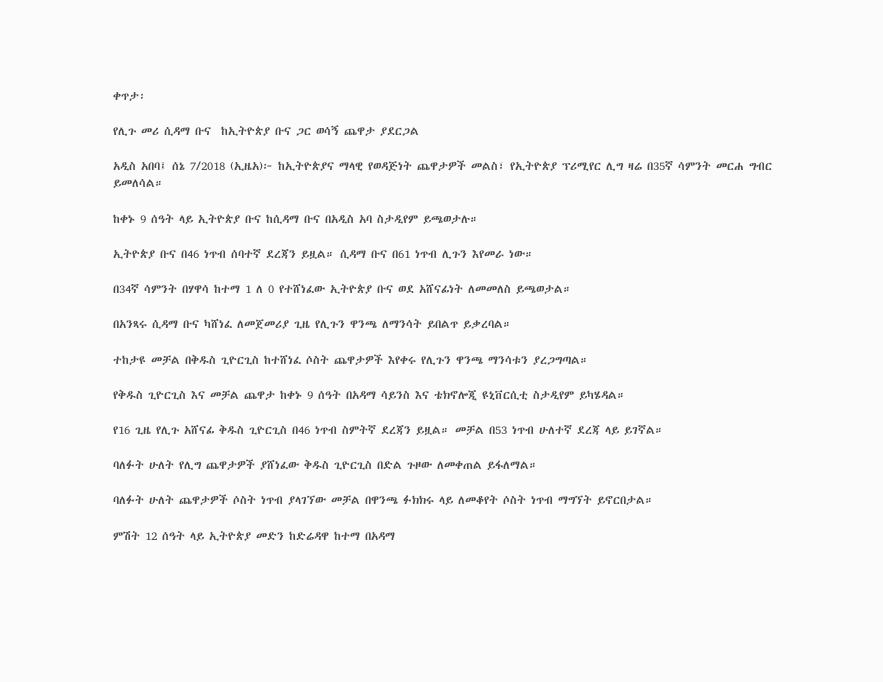ቀጥታ፡

የሊጉ መሪ ሲዳማ ቡና  ከኢትዮጵያ ቡና ጋር ወሳኝ ጨዋታ ያደርጋል

አዲስ አበባ፤ ሰኔ 7/2018 (ኢዜአ)፦ ከኢትዮጵያና ማላዊ የወዳጅነት ጨዋታዎች መልስ፣ የኢትዮጵያ ፕሪሚየር ሊግ ዛሬ በ35ኛ ሳምንት መርሐ ግብር  ይመለሳል።

ከቀኑ 9 ሰዓት ላይ ኢትዮጵያ ቡና ከሲዳማ ቡና በአዲስ አባ ስታዲየም ይጫወታሉ።

ኢትዮጵያ ቡና በ46 ነጥብ ሰባተኛ ደረጃን ይዟል። ሲዳማ ቡና በ61 ነጥብ ሊጉን እየመራ ነው።

በ34ኛ ሳምንት በሃዋሳ ከተማ 1 ለ 0 የተሸነፈው ኢትዮጵያ ቡና ወደ አሸናፊነት ለመመለስ ይጫወታል።

በአንጻሩ ሲዳማ ቡና ካሸነፈ ለመጀመሪያ ጊዜ የሊጉን ዋንጫ ለማንሳት ይበልጥ ይቃረባል።

ተከታዩ መቻል በቅዱስ ጊዮርጊስ ከተሸነፈ ሶስት ጨዋታዎች እየቀሩ የሊጉን ዋንጫ ማንሳቱን ያረጋግጣል።

የቅዱስ ጊዮርጊስ እና መቻል ጨዋታ ከቀኑ 9 ሰዓት በአዳማ ሳይንስ እና ቴክኖሎጂ ዩኒቨርሲቲ ስታዲየም ይካሄዳል።

የ16 ጊዜ የሊጉ አሸናፊ ቅዱስ ጊዮርጊስ በ46 ነጥብ ስምትኛ ደረጃን ይዟል። መቻል በ53 ነጥብ ሁለተኛ ደረጃ ላይ ይገኛል።

ባለፉት ሁለት የሊግ ጨዋታዎች ያሸነፈው ቅዱስ ጊዮርጊስ በድል ጉዞው ለመቀጠል ይፋለማል።

ባለፉት ሁለት ጨዋታዎች ሶስት ነጥብ ያላገኘው መቻል በዋንጫ ፉክክሩ ላይ ለመቆየት ሶስት ነጥብ ማግኘት ይኖርበታል።

ምሽት 12 ሰዓት ላይ ኢትዮጵያ መድን ከድሬዳዋ ከተማ በአዳማ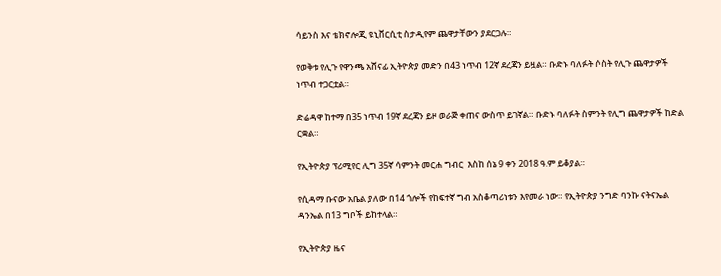ሳይንስ እና ቴክኖሎጂ ዩኒቨርሲቲ ስታዲየም ጨዋታቸውን ያደርጋሉ።

የወቅቱ የሊጉ የዋንጫ አሸናፊ ኢትዮጵያ መድን በ43 ነጥብ 12ኛ ደረጃን ይዟል። ቡድኑ ባለፉት ሶስት የሊጉ ጨዋታዎች ነጥብ ተጋርቷል።

ድሬዳዋ ከተማ በ35 ነጥብ 19ኛ ደረጃን ይዞ ወራጅ ቀጠና ውስጥ ይገኛል። ቡድኑ ባለፉት ስምንት የሊግ ጨዋታዎች ከድል ርቋል።

የኢትዮጵያ ፕሪሚየር ሊግ 35ኛ ሳምንት መርሐ ግብር  እስከ ሰኔ 9 ቀን 2018 ዓ.ም ይቆያል።

የሲዳማ ቡናው አቤል ያለው በ14 ጎሎች የከፍተኛ ግብ አስቆጣሪነቱን እየመራ ነው። የኢትዮጵያ ንግድ ባንኩ ናትናኤል ዳንኤል በ13 ግቦች ይከተላል።

የኢትዮጵያ ዜና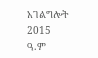አገልግሎት
2015
ዓ.ም